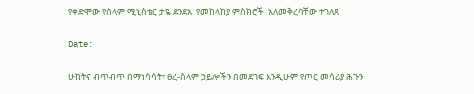የቀድሞው የሰላም ሚኒስቴር ታዬ ደንደአ  የመከላከያ ምስክሮች  አለመቅረባቸው ተገለጸ

Date:

ሁከትና ብጥብጥ በማነሳሳት፣ ፀረ-ሰላም ኃይሎችን በመደገፍ እንዲሁም የጦር መሳሪያ ሕጉን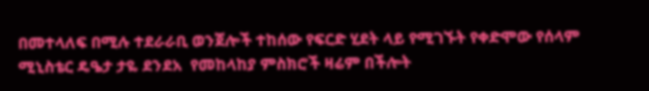በመተላለፍ በሚሉ ተደራራቢ ወንጀሎች ተከሰው የፍርድ ሂደት ላይ የሚገኙት የቀድሞው የሰላም ሚኒስቴር ዴዔታ ታዬ ደንደአ  የመከላከያ ምስክሮች ዛሬም በችሎት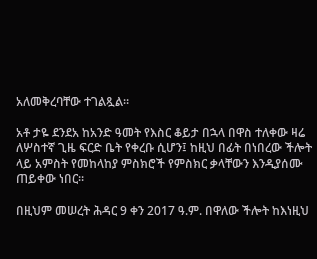አለመቅረባቸው ተገልጿል።

አቶ ታዬ ደንደአ ከአንድ ዓመት የእስር ቆይታ በኋላ በዋስ ተለቀው ዛሬ ለሦስተኛ ጊዜ ፍርድ ቤት የቀረቡ ሲሆን፤ ከዚህ በፊት በነበረው ችሎት ላይ አምስት የመከላከያ ምስክሮች የምስክር ቃላቸውን እንዲያሰሙ ጠይቀው ነበር።

በዚህም መሠረት ሕዳር 9 ቀን 2017 ዓ.ም. በዋለው ችሎት ከእነዚህ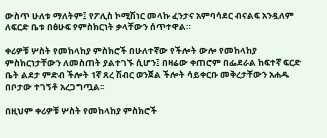ውስጥ ሁለቱ ማለትም፤ የፖሊስ ኮሚሽነር መላኩ ፈንታና አምባሳደር ብናልፍ አንዷለም ለፍርድ ቤቱ በፅሁፍ የምስክርነት ቃላቸውን ሰጥተዋል።

ቀሪዎቹ ሦስት የመከላከያ ምስክሮች በሁለተኛው የችሎት ውሎ የመከላከያ ምስክርነታቸውን ለመስጠት ያልተገኙ ሲሆን፤ በዛሬው ቀጠሮም በፌደራል ከፍተኛ ፍርድ ቤት ልደታ ምድብ ችሎት 1ኛ ጸረ ሽብር ወንጀል ችሎት ሳይቀርቡ መቅረታቸውን አሐዱ በቦታው ተገኝቶ አረጋግጧል፡፡

በዚህም ቀሪዎቹ ሦስት የመከላከያ ምስክሮች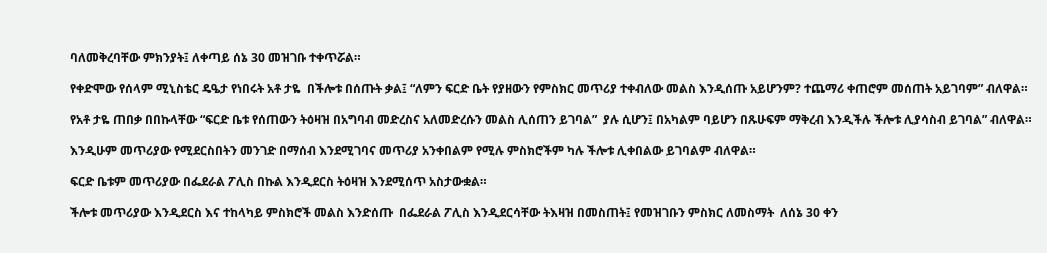ባለመቅረባቸው ምክንያት፤ ለቀጣይ ሰኔ 30 መዝገቡ ተቀጥሯል።

የቀድሞው የሰላም ሚኒስቴር ዴዔታ የነበሩት አቶ ታዬ  በችሎቱ በሰጡት ቃል፤ “ለምን ፍርድ ቤት የያዘውን የምስክር መጥሪያ ተቀብለው መልስ እንዲሰጡ አይሆንም? ተጨማሪ ቀጠሮም መሰጠት አይገባም” ብለዋል።

የአቶ ታዬ ጠበቃ በበኩላቸው “ፍርድ ቤቱ የሰጠውን ትዕዛዝ በአግባብ መድረስና አለመድረሱን መልስ ሊሰጠን ይገባል”  ያሉ ሲሆን፤ በአካልም ባይሆን በጹሁፍም ማቅረብ እንዲችሉ ችሎቱ ሊያሳስብ ይገባል” ብለዋል።

እንዲሁም መጥሪያው የሚደርስበትን መንገድ በማሰብ እንደሚገባና መጥሪያ አንቀበልም የሚሉ ምስክሮችም ካሉ ችሎቱ ሊቀበልው ይገባልም ብለዋል።

ፍርድ ቤቱም መጥሪያው በፌደራል ፖሊስ በኩል እንዲደርስ ትዕዛዝ እንደሚሰጥ አስታውቋል።

ችሎቱ መጥሪያው እንዲደርስ እና ተከላካይ ምስክሮች መልስ እንድሰጡ  በፌደራል ፖሊስ እንዲደርሳቸው ትእዛዝ በመስጠት፤ የመዝገቡን ምስክር ለመስማት  ለሰኔ 30 ቀን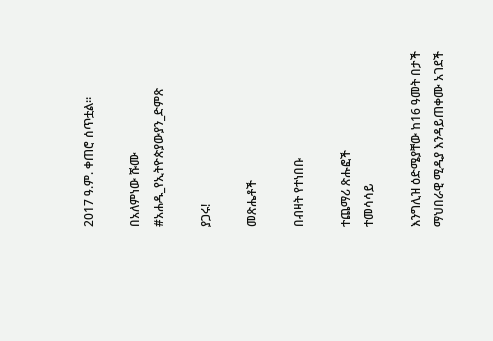2017 ዓ.ም. ቀጠሮ ሰጥቷል።

በአለምነው ሹሙ
#አሐዱ_የኢትዮጵያውያን_ድምጽ

ያጋሩ!

መጽሔቶች

በብዛት የተነበቡ

ተጨማሪ ጽሑፎች
ተመሳሳይ

እንግሊዝ ዕድሜያቸው ከ16 ዓመት በታች ማህበራዊ ሚዲያ እንዳይጠቀሙ አገደች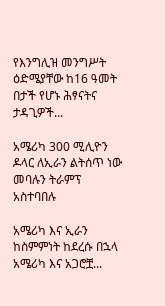የእንግሊዝ መንግሥት ዕድሜያቸው ከ16 ዓመት በታች የሆኑ ሕፃናትና ታዳጊዎች...

አሜሪካ 300 ሚሊዮን ዶላር ለኢራን ልትሰጥ ነው መባሉን ትራምፕ አስተባበሉ

አሜሪካ እና ኢራን ከስምምነት ከደረሱ በኋላ አሜሪካ እና አጋሮቿ...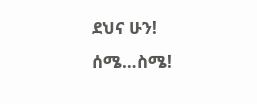ደህና ሁን! ሰሜ…ስሜ!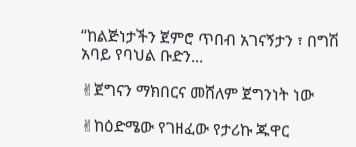“ከልጅነታችን ጀምሮ ጥበብ አገናኝታን ፣ በግሽ አባይ የባህል ቡድን...

✌ጀግናን ማክበርና መሸለም ጀግንነት ነው

✌ከዕድሜው የገዘፈው የታሪኩ ጁዋር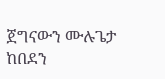ጀግናውን ሙሉጌታ ከበደን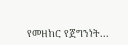የመዘከር የጀግንነት...